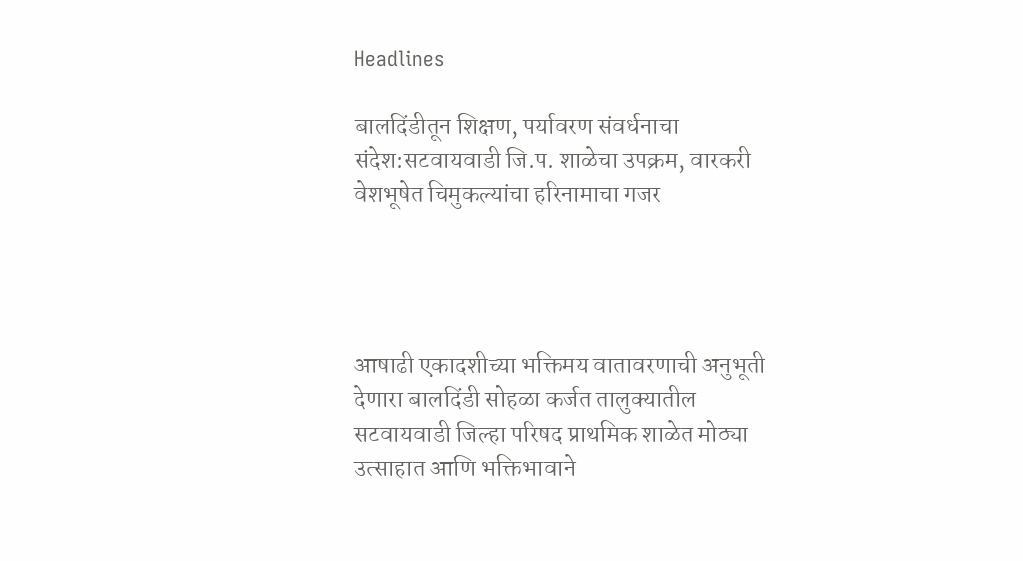Headlines

बालदिंडीतून शिक्षण, पर्यावरण संवर्धनाचा संदेश:सटवायवाडी जि.प. शाळेचा उपक्रम, वारकरी वेशभूषेत चिमुकल्यांचा हरिनामाचा गजर




आषाढी एकादशीच्या भक्तिमय वातावरणाची अनुभूती देणारा बालदिंडी सोहळा कर्जत तालुक्यातील सटवायवाडी जिल्हा परिषद प्राथमिक शाळेत मोठ्या उत्साहात आणि भक्तिभावाने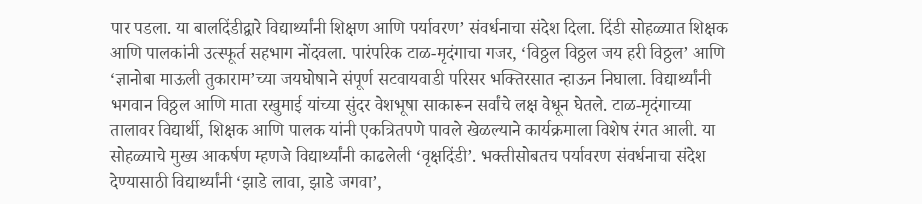पार पडला. या बालदिंडीद्वारे विद्यार्थ्यांनी शिक्षण आणि पर्यावरण’ संवर्धनाचा संदेश दिला. दिंडी सोहळ्यात शिक्षक आणि पालकांनी उत्स्फूर्त सहभाग नोंदवला. पारंपरिक टाळ-मृदंगाचा गजर, ‘विठ्ठल विठ्ठल जय हरी विठ्ठल’ आणि ‘ज्ञानोबा माऊली तुकाराम’च्या जयघोषाने संपूर्ण सटवायवाडी परिसर भक्तिरसात न्हाऊन निघाला. विद्यार्थ्यांनी भगवान विठ्ठल आणि माता रखुमाई यांच्या सुंदर वेशभूषा साकारून सर्वांचे लक्ष वेधून घेतले. टाळ-मृदंगाच्या तालावर विद्यार्थी, शिक्षक आणि पालक यांनी एकत्रितपणे पावले खेळल्याने कार्यक्रमाला विशेष रंगत आली. या सोहळ्याचे मुख्य आकर्षण म्हणजे विद्यार्थ्यांनी काढलेली ‘वृक्षदिंडी’. भक्तीसोबतच पर्यावरण संवर्धनाचा संदेश देण्यासाठी विद्यार्थ्यांनी ‘झाडे लावा, झाडे जगवा’,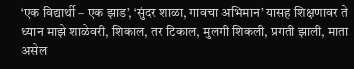‘एक विद्यार्थी – एक झाड’, ‘सुंदर शाळा, गावचा अभिमान’ यासह शिक्षणावर ते ध्यान माझे शाळेवरी, शिकाल, तर टिकाल, मुलगी शिकली, प्रगती झाली, माता असेल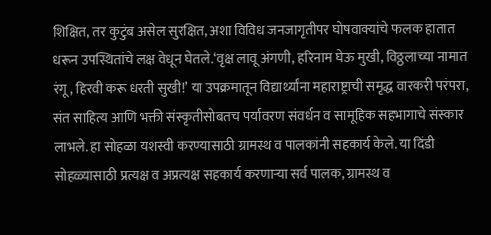शिक्षित, तर कुटुंब असेल सुरक्षित, अशा विविध जनजागृतीपर घोषवाक्यांचे फलक हातात धरून उपस्थितांचे लक्ष वेधून घेतले.‘वृक्ष लावू अंगणी, हरिनाम घेऊ मुखी, विठ्ठलाच्या नामात रंगू, हिरवी करू धरती सुखी!’ या उपक्रमातून विद्यार्थ्यांना महाराष्ट्राची समृद्ध वारकरी परंपरा, संत साहित्य आणि भक्ती संस्कृतीसोबतच पर्यावरण संवर्धन व सामूहिक सहभागाचे संस्कार लाभले. हा सोहळा यशस्वी करण्यासाठी ग्रामस्थ व पालकांनी सहकार्य केले. या दिंडी सोहळ्यासाठी प्रत्यक्ष व अप्रत्यक्ष सहकार्य करणाऱ्या सर्व पालक, ग्रामस्थ व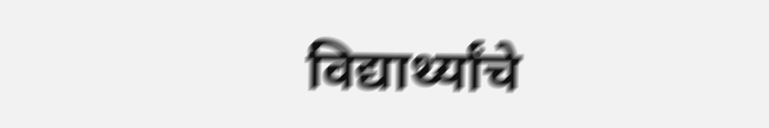विद्यार्थ्यांचे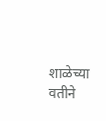शाळेच्या वतीने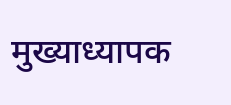मुख्याध्यापक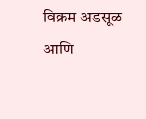विक्रम अडसूळ आणि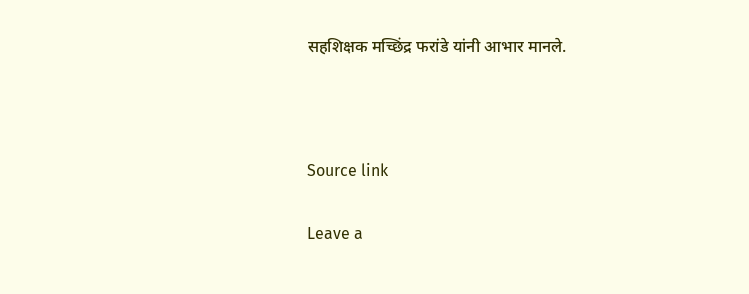सहशिक्षक मच्छिंद्र फरांडे यांनी आभार मानले.



Source link

Leave a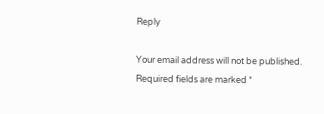Reply

Your email address will not be published. Required fields are marked *